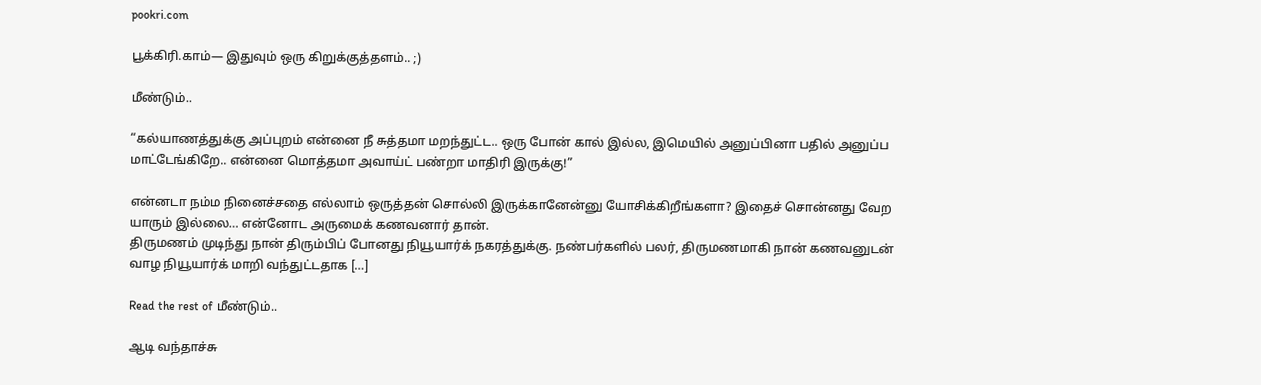pookri.com

பூக்கிரி.காம்— இதுவும் ஒரு கிறுக்குத்தளம்.. ;)

மீண்டும்..

“கல்யாணத்துக்கு அப்புறம் என்னை நீ சுத்தமா மறந்துட்ட.. ஒரு போன் கால் இல்ல, இமெயில் அனுப்பினா பதில் அனுப்ப மாட்டேங்கிறே.. என்னை மொத்தமா அவாய்ட் பண்றா மாதிரி இருக்கு!”

என்னடா நம்ம நினைச்சதை எல்லாம் ஒருத்தன் சொல்லி இருக்கானேன்னு யோசிக்கிறீங்களா? இதைச் சொன்னது வேற யாரும் இல்லை… என்னோட அருமைக் கணவனார் தான்.
திருமணம் முடிந்து நான் திரும்பிப் போனது நியூயார்க் நகரத்துக்கு. நண்பர்களில் பலர், திருமணமாகி நான் கணவனுடன் வாழ நியூயார்க் மாறி வந்துட்டதாக […]

Read the rest of மீண்டும்..

ஆடி வந்தாச்சு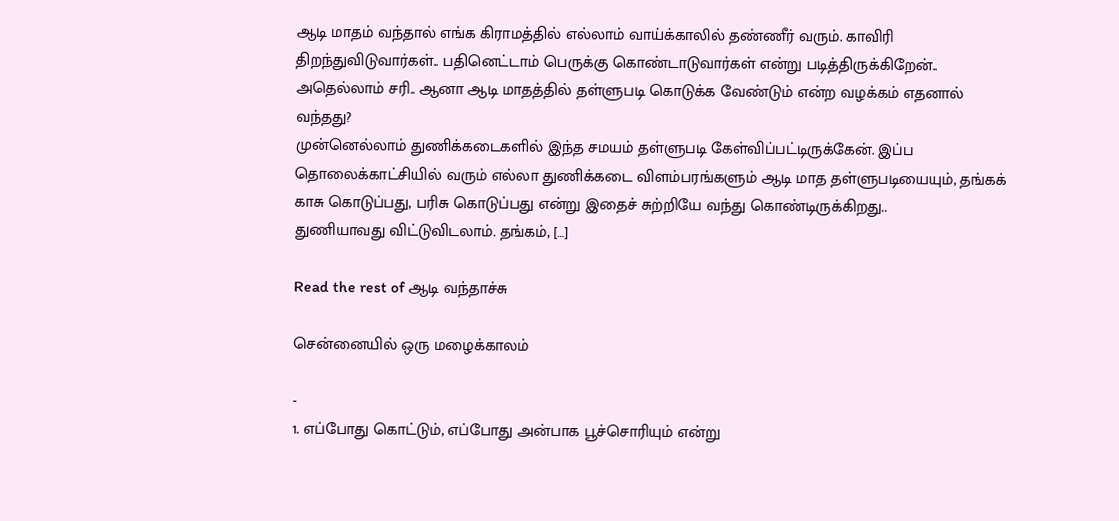ஆடி மாதம் வந்தால் எங்க கிராமத்தில் எல்லாம் வாய்க்காலில் தண்ணீர் வரும். காவிரி திறந்துவிடுவார்கள்.. பதினெட்டாம் பெருக்கு கொண்டாடுவார்கள் என்று படித்திருக்கிறேன்.. அதெல்லாம் சரி.. ஆனா ஆடி மாதத்தில் தள்ளுபடி கொடுக்க வேண்டும் என்ற வழக்கம் எதனால் வந்தது?
முன்னெல்லாம் துணிக்கடைகளில் இந்த சமயம் தள்ளுபடி கேள்விப்பட்டிருக்கேன். இப்ப தொலைக்காட்சியில் வரும் எல்லா துணிக்கடை விளம்பரங்களும் ஆடி மாத தள்ளுபடியையும், தங்கக் காசு கொடுப்பது, பரிசு கொடுப்பது என்று இதைச் சுற்றியே வந்து கொண்டிருக்கிறது..
துணியாவது விட்டுவிடலாம். தங்கம், […]

Read the rest of ஆடி வந்தாச்சு

சென்னையில் ஒரு மழைக்காலம்

-
1. எப்போது கொட்டும், எப்போது அன்பாக பூச்சொரியும் என்று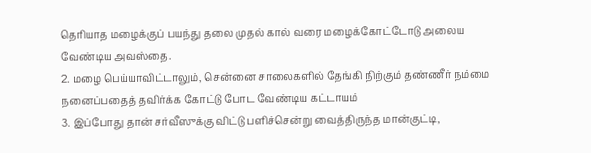தெரியாத மழைக்குப் பயந்து தலை முதல் கால் வரை மழைக்கோட்டோடு அலைய வேண்டிய அவஸ்தை.
2. மழை பெய்யாவிட்டாலும், சென்னை சாலைகளில் தேங்கி நிற்கும் தண்ணீர் நம்மை நனைப்பதைத் தவிர்க்க கோட்டு போட வேண்டிய கட்டாயம்
3. இப்போது தான் சர்வீஸுக்கு விட்டு பளிச்சென்று வைத்திருந்த மான்குட்டி,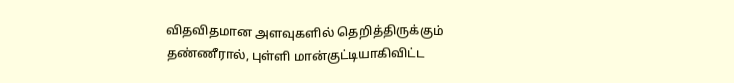விதவிதமான அளவுகளில் தெறித்திருக்கும் தண்ணீரால், புள்ளி மான்குட்டியாகிவிட்ட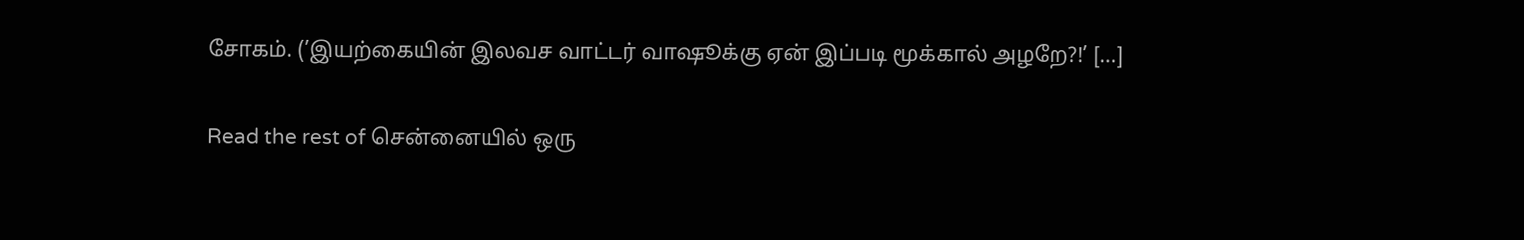சோகம். (’இயற்கையின் இலவச வாட்டர் வாஷூக்கு ஏன் இப்படி மூக்கால் அழறே?!’ […]

Read the rest of சென்னையில் ஒரு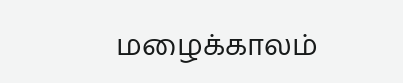மழைக்காலம்